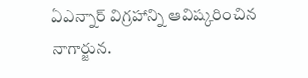ఏఎన్నార్ విగ్రహాన్ని ఆవిష్కరించిన నాగార్జున.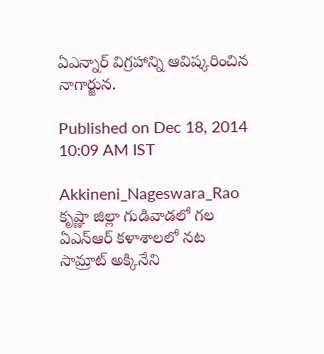ఏఎన్నార్ విగ్రహాన్ని ఆవిష్కరించిన నాగార్జున.

Published on Dec 18, 2014 10:09 AM IST

Akkineni_Nageswara_Rao
కృష్ణా జిల్లా గుడివాడలో గల ఏఎన్‌ఆర్‌ కళాశాలలో నట సామ్రాట్ అక్కినేని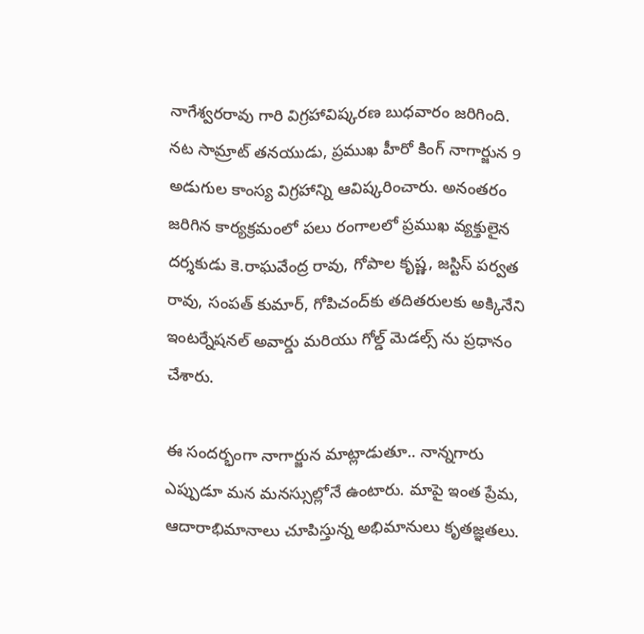నాగేశ్వరరావు గారి విగ్రహావిష్కరణ బుధవారం జరిగింది. నట సామ్రాట్ తనయుడు, ప్రముఖ హీరో కింగ్ నాగార్జున 9 అడుగుల కాంస్య విగ్రహాన్ని ఆవిష్కరించారు. అనంతరం జరిగిన కార్యక్రమంలో పలు రంగాలలో ప్రముఖ వ్యక్తులైన దర్శకుడు కె.రాఘవేంద్ర రావు, గోపాల కృష్ణ, జస్టిస్‌ పర్వత రావు, సంపత్‌ కుమార్‌, గోపిచంద్‌కు తదితరులకు అక్కినేని ఇంటర్నేషనల్ అవార్డు మరియు గోల్డ్ మెడల్స్ ను ప్రధానం చేశారు.

ఈ సందర్భంగా నాగార్జున మాట్లాడుతూ.. నాన్నగారు ఎప్పుడూ మన మనస్సుల్లోనే ఉంటారు. మాపై ఇంత ప్రేమ, ఆదారాభిమానాలు చూపిస్తున్న అభిమానులు కృతజ్ఞతలు.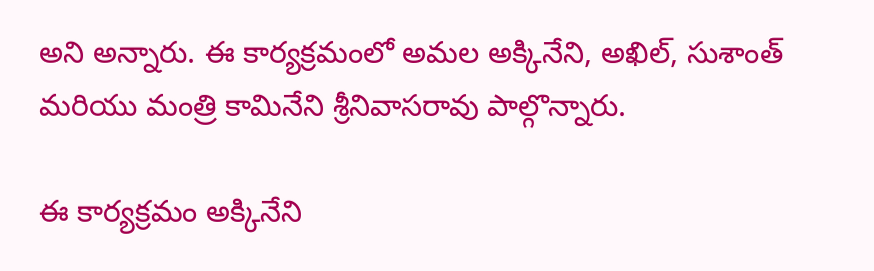అని అన్నారు. ఈ కార్యక్రమంలో అమల అక్కినేని, అఖిల్, సుశాంత్ మరియు మంత్రి కామినేని శ్రీనివాసరావు పాల్గొన్నారు.

ఈ కార్యక్రమం అక్కినేని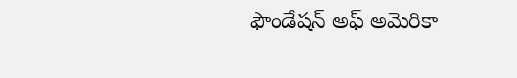ఫౌండేషన్ అఫ్ అమెరికా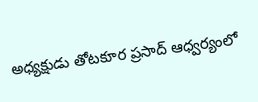అధ్యక్షుడు తోటకూర ప్రసాద్ ఆధ్వర్యంలో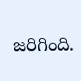జరిగింది.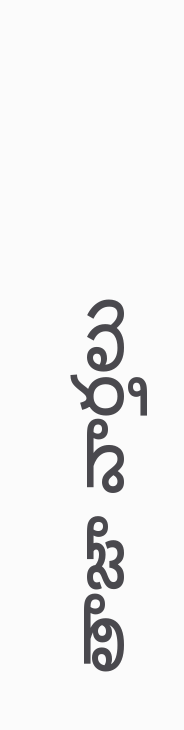తాజా వార్తలు